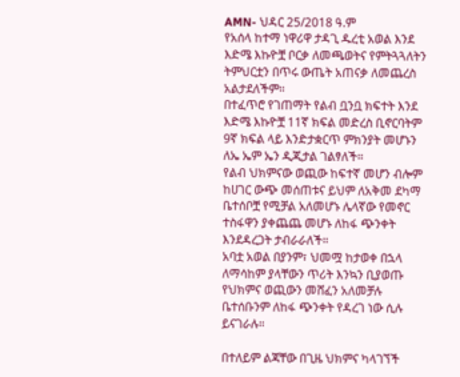AMN- ህዳር 25/2018 ዓ.ም
የአሰላ ከተማ ነዋሪዋ ታዳጊ ዱረቲ አወል እንደ እድሜ እኩዮቿ ቦርቃ ለመጫወትና የምትጓጓለትን ትምህርቷን በጥሩ ውጤት አጠናቃ ለመጨረስ አልታደለችም።
በተፈጥሮ የገጠማት የልብ ቧንቧ ክፍተት እንደ እድሜ እኩዮቿ 11ኛ ክፍል መድረስ ቢኖርባትም 9ኛ ክፍል ላይ እንድታቋርጥ ምክንያት መሆኑን ለኤ ኤም ኤን ዲጂታል ገልፃለች።
የልብ ህክምናው ወጪው ከፍተኛ መሆን ብሎም ከሀገር ውጭ መሰጠቱና ይህም ለአቅመ ደካማ ቤተሰቦቿ የሚቻል አለመሆኑ ሌላኛው የመኖር ተስፋዋን ያቀጨጨ መሆኑ ለከፋ ጭንቀት እንደዳረጋት ታብራራለች።
አባቷ አወል በያንም፣ ህመሟ ከታወቀ በኋላ ለማሳከም ያላቸውን ጥሪት እንኳን ቢያወጡ የህክምና ወጪውን መሸፈን አለመቻሉ ቤተሰቡንም ለከፋ ጭንቀት የዳረገ ነው ሲሉ ይናገራሉ።

በተለይም ልጃቸው በጊዜ ህክምና ካላገኘች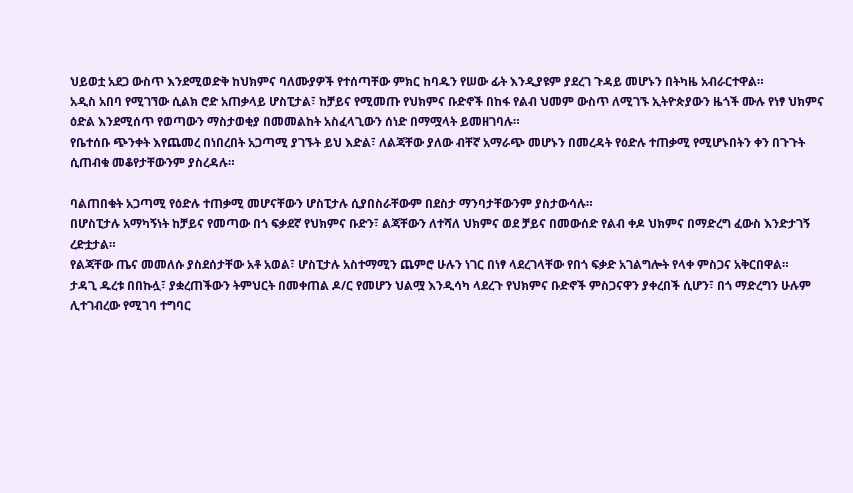ህይወቷ አደጋ ውስጥ እንደሚወድቅ ከህክምና ባለሙያዎች የተሰጣቸው ምክር ከባዱን የሠው ፊት እንዲያዩም ያደረገ ጉዳይ መሆኑን በትካዜ አብራርተዋል።
አዲስ አበባ የሚገኘው ሲልክ ሮድ አጠቃላይ ሆስፒታል፣ ከቻይና የሚመጡ የህክምና ቡድኖች በከፋ የልብ ህመም ውስጥ ለሚገኙ ኢትዮጵያውን ዜጎች ሙሉ የነፃ ህክምና ዕድል እንደሚሰጥ የወጣውን ማስታወቂያ በመመልከት አስፈላጊውን ሰነድ በማሟላት ይመዘገባሉ።
የቤተሰቡ ጭንቀት እየጨመረ በነበረበት አጋጣሚ ያገኙት ይህ እድል፣ ለልጃቸው ያለው ብቸኛ አማራጭ መሆኑን በመረዳት የዕድሉ ተጠቃሚ የሚሆኑበትን ቀን በጉጉት ሲጠብቁ መቆየታቸውንም ያስረዳሉ።

ባልጠበቁት አጋጣሚ የዕድሉ ተጠቃሚ መሆናቸውን ሆስፒታሉ ሲያበስራቸውም በደስታ ማንባታቸውንም ያስታውሳሉ።
በሆስፒታሉ አማካኝነት ከቻይና የመጣው በጎ ፍቃደኛ የህክምና ቡድን፣ ልጃቸውን ለተሻለ ህክምና ወደ ቻይና በመውሰድ የልብ ቀዶ ህክምና በማድረግ ፈውስ እንድታገኝ ረድቷታል።
የልጃቸው ጤና መመለሱ ያስደሰታቸው አቶ አወል፣ ሆስፒታሉ አስተማሚን ጨምሮ ሁሉን ነገር በነፃ ላደረገላቸው የበጎ ፍቃድ አገልግሎት የላቀ ምስጋና አቅርበዋል።
ታዳጊ ዱረቱ በበኩሏ፣ ያቋረጠችውን ትምህርት በመቀጠል ዶ/ር የመሆን ህልሟ እንዲሳካ ላደረጉ የህክምና ቡድኖች ምስጋናዋን ያቀረበች ሲሆን፣ በጎ ማድረግን ሁሉም ሊተገብረው የሚገባ ተግባር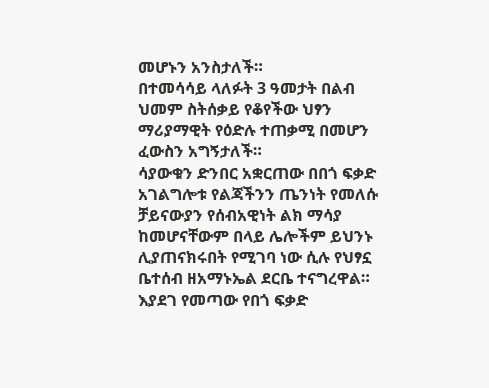መሆኑን አንስታለች።
በተመሳሳይ ላለፉት 3 ዓመታት በልብ ህመም ስትሰቃይ የቆየችው ህፃን ማሪያማዊት የዕድሉ ተጠቃሚ በመሆን ፈውስን አግኝታለች።
ሳያውቁን ድንበር አቋርጠው በበጎ ፍቃድ አገልግሎቱ የልጃችንን ጤንነት የመለሱ ቻይናውያን የሰብአዊነት ልክ ማሳያ ከመሆናቸውም በላይ ሌሎችም ይህንኑ ሊያጠናክሩበት የሚገባ ነው ሲሉ የህፃኗ ቤተሰብ ዘአማኑኤል ደርቤ ተናግረዋል።
እያደገ የመጣው የበጎ ፍቃድ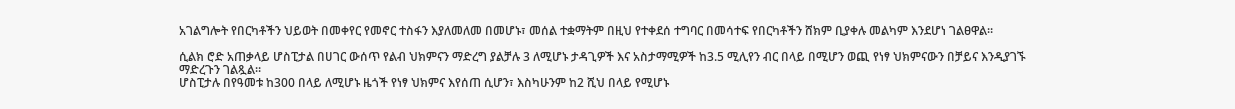አገልግሎት የበርካቶችን ህይወት በመቀየር የመኖር ተስፋን እያለመለመ በመሆኑ፣ መሰል ተቋማትም በዚህ የተቀደሰ ተግባር በመሳተፍ የበርካቶችን ሸክም ቢያቀሉ መልካም እንደሆነ ገልፀዋል።

ሲልክ ሮድ አጠቃላይ ሆስፒታል በሀገር ውሰጥ የልብ ህክምናን ማድረግ ያልቻሉ 3 ለሚሆኑ ታዳጊዎች እና አስታማሚዎች ከ3.5 ሚሊየን ብር በላይ በሚሆን ወጪ የነፃ ህክምናውን በቻይና እንዲያገኙ ማድረጉን ገልጿል።
ሆስፒታሉ በየዓመቱ ከ300 በላይ ለሚሆኑ ዜጎች የነፃ ህክምና እየሰጠ ሲሆን፣ እስካሁንም ከ2 ሺህ በላይ የሚሆኑ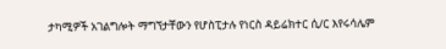ታካሚዎች አገልግሎት ማግኘታቸውን የሆስፒታሉ የነርስ ዳይሬክተር ሲ/ር እየሩሳሌም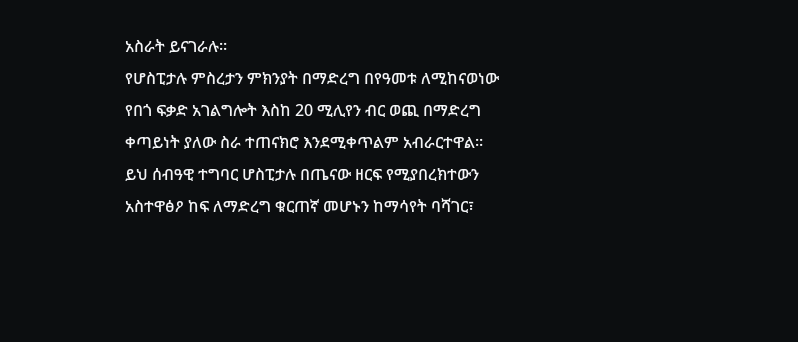አስራት ይናገራሉ።
የሆስፒታሉ ምስረታን ምክንያት በማድረግ በየዓመቱ ለሚከናወነው የበጎ ፍቃድ አገልግሎት እስከ 20 ሚሊየን ብር ወጪ በማድረግ ቀጣይነት ያለው ስራ ተጠናክሮ እንደሚቀጥልም አብራርተዋል።
ይህ ሰብዓዊ ተግባር ሆስፒታሉ በጤናው ዘርፍ የሚያበረክተውን አስተዋፅዖ ከፍ ለማድረግ ቁርጠኛ መሆኑን ከማሳየት ባሻገር፣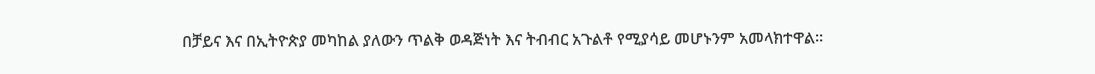በቻይና እና በኢትዮጵያ መካከል ያለውን ጥልቅ ወዳጅነት እና ትብብር አጉልቶ የሚያሳይ መሆኑንም አመላክተዋል።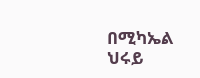በሚካኤል ህሩይ